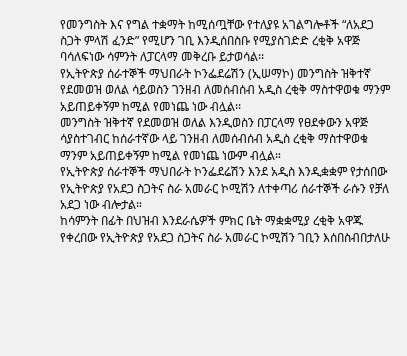የመንግስት እና የግል ተቋማት ከሚሰጧቸው የተለያዩ አገልግሎቶች “ለአደጋ ስጋት ምላሽ ፈንድ” የሚሆን ገቢ እንዲሰበስቡ የሚያስገድድ ረቂቅ አዋጅ ባሳለፍነው ሳምንት ለፓርላማ መቅረቡ ይታወሳል፡፡
የኢትዮጵያ ሰራተኞች ማህበራት ኮንፌደሬሽን (ኢሠማኮ) መንግስት ዝቅተኛ የደመወዝ ወለል ሳይወስን ገንዘብ ለመሰብሰብ አዲስ ረቂቅ ማስተዋወቁ ማንም አይጠይቀኝም ከሚል የመነጨ ነው ብሏል፡፡
መንግስት ዝቅተኛ የደመወዝ ወለል እንዲወስን በፓርላማ የፀደቀውን አዋጅ ሳያስተገብር ከሰራተኛው ላይ ገንዘብ ለመሰብሰብ አዲስ ረቂቅ ማስተዋወቁ ማንም አይጠይቀኝም ከሚል የመነጨ ነውም ብሏል።
የኢትዮጵያ ሰራተኞች ማህበራት ኮንፌደሬሽን እንደ አዲስ እንዲቋቋም የታሰበው የኢትዮጵያ የአደጋ ስጋትና ስራ አመራር ኮሚሽን ለተቀጣሪ ሰራተኞች ራሱን የቻለ አደጋ ነው ብሎታል።
ከሳምንት በፊት በህዝብ እንደራሴዎች ምክር ቤት ማቋቋሚያ ረቂቅ አዋጁ የቀረበው የኢትዮጵያ የአደጋ ስጋትና ስራ አመራር ኮሚሽን ገቢን እሰበስብበታለሁ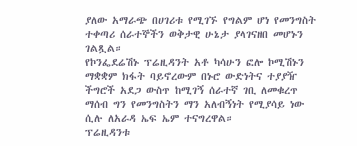ያለው አማራጭ በሀገሪቱ የሚገኙ የግልም ሆነ የመንግስት ተቀጣሪ ሰራተኞችን ወቅታዊ ሁኔታ ያላገናዘበ መሆኑን ገልጿል።
የኮንፌደሬሽኑ ፕሬዚዳንት አቶ ካሳሁን ፎሎ ኮሚሽኑን ማቋቋም ክፋት ባይኖረውም በኑሮ ውድነትና ተያያዥ ችግሮች አደጋ ውስጥ ከሚገኝ ሰራተኛ ገቢ ለመቁረጥ ማሰብ ግን የመንግስትን ማን አለብኝነት የሚያሳይ ነው ሲሉ ለአራዳ ኤፍ ኤም ተናግረዋል።
ፕሬዚዳንቱ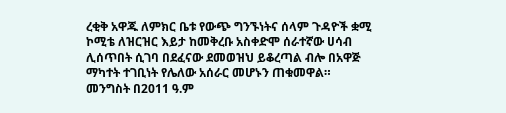ረቂቅ አዋጁ ለምክር ቤቱ የውጭ ግንኙነትና ሰላም ጉዳዮች ቋሚ ኮሚቴ ለዝርዝር እይታ ከመቅረቡ አስቀድሞ ሰራተኛው ሀሳብ ሊሰጥበት ሲገባ በደፈናው ደመወዝህ ይቆረጣል ብሎ በአዋጅ ማካተት ተገቢነት የሌለው አሰራር መሆኑን ጠቁመዋል።
መንግስት በ2011 ዓ.ም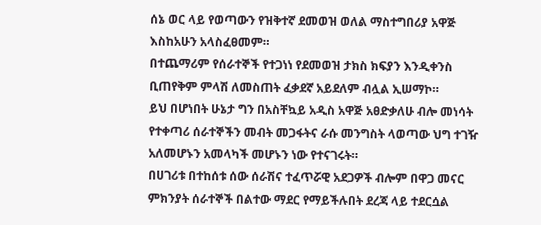ሰኔ ወር ላይ የወጣውን የዝቅተኛ ደመወዝ ወለል ማስተግበሪያ አዋጅ እስከአሁን አላስፈፀመም።
በተጨማሪም የሰራተኞች የተጋነነ የደመወዝ ታክስ ክፍያን እንዲቀንስ ቢጠየቅም ምላሽ ለመስጠት ፈቃደኛ አይደለም ብሏል ኢሠማኮ።
ይህ በሆነበት ሁኔታ ግን በአስቸኳይ አዲስ አዋጅ አፀድቃለሁ ብሎ መነሳት የተቀጣሪ ሰራተኞችን መብት መጋፋትና ራሱ መንግስት ላወጣው ህግ ተገዥ አለመሆኑን አመላካች መሆኑን ነው የተናገሩት።
በሀገሪቱ በተከሰቱ ሰው ሰራሽና ተፈጥሯዊ አደጋዎች ብሎም በዋጋ መናር ምክንያት ሰራተኞች በልተው ማደር የማይችሉበት ደረጃ ላይ ተደርሷል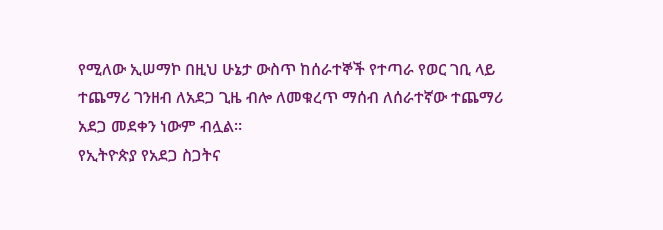የሚለው ኢሠማኮ በዚህ ሁኔታ ውስጥ ከሰራተኞች የተጣራ የወር ገቢ ላይ ተጨማሪ ገንዘብ ለአደጋ ጊዜ ብሎ ለመቁረጥ ማሰብ ለሰራተኛው ተጨማሪ አደጋ መደቀን ነውም ብሏል።
የኢትዮጵያ የአደጋ ስጋትና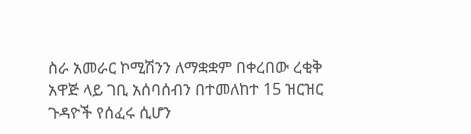ስራ አመራር ኮሚሽንን ለማቋቋም በቀረበው ረቂቅ አዋጅ ላይ ገቢ አሰባሰብን በተመለከተ 15 ዝርዝር ጉዳዮች የሰፈሩ ሲሆን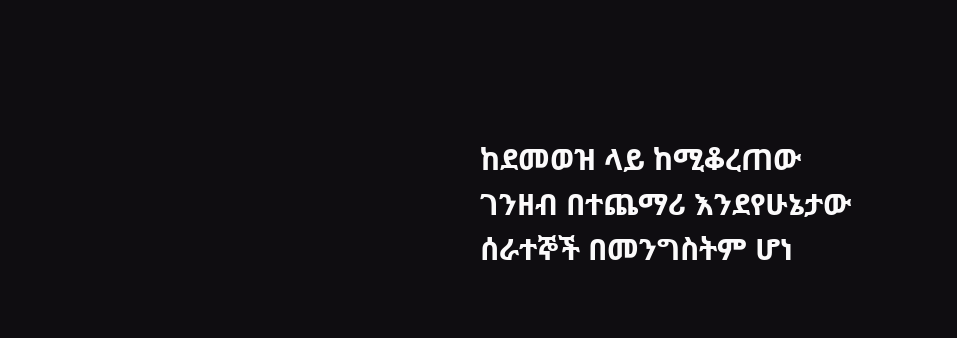ከደመወዝ ላይ ከሚቆረጠው ገንዘብ በተጨማሪ እንደየሁኔታው ሰራተኞች በመንግስትም ሆነ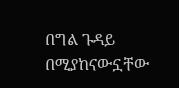በግል ጉዳይ በሚያከናውኗቸው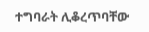ተግባራት ሊቆረጥባቸው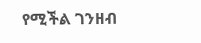የሚችል ገንዘብ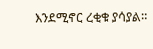እንደሚኖር ረቂቁ ያሳያል።